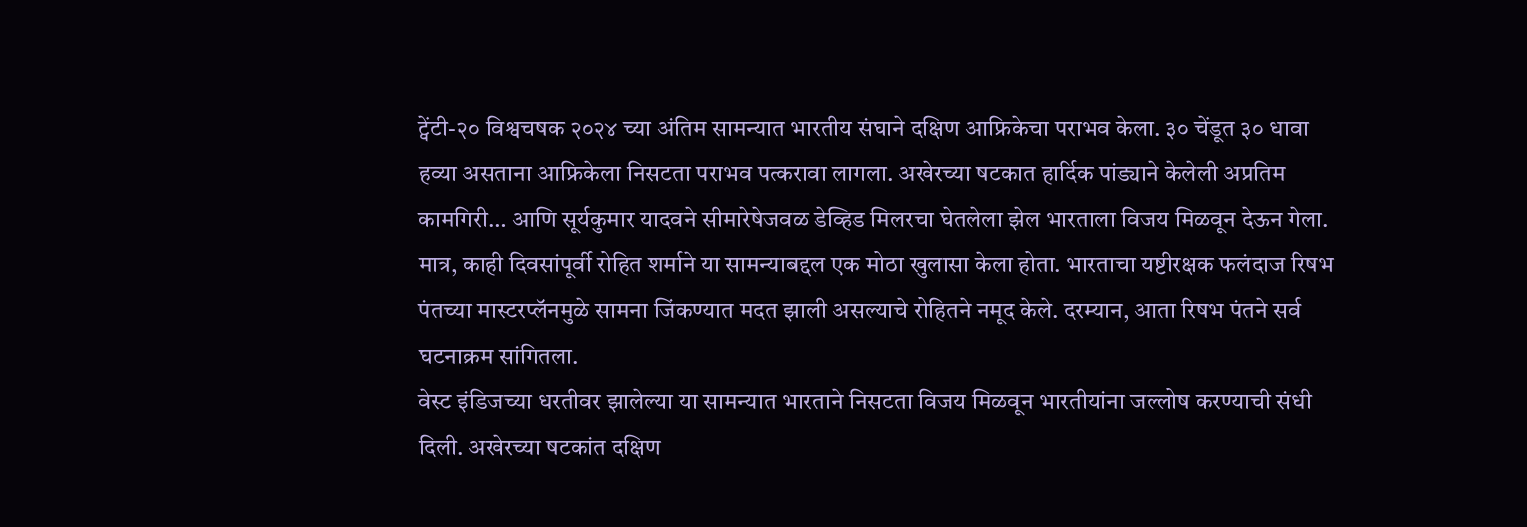ट्वेंटी-२० विश्वचषक २०२४ च्या अंतिम सामन्यात भारतीय संघाने दक्षिण आफ्रिकेचा पराभव केला. ३० चेंडूत ३० धावा हव्या असताना आफ्रिकेला निसटता पराभव पत्करावा लागला. अखेरच्या षटकात हार्दिक पांड्याने केलेली अप्रतिम कामगिरी… आणि सूर्यकुमार यादवने सीमारेषेजवळ डेव्हिड मिलरचा घेतलेला झेल भारताला विजय मिळवून देऊन गेला. मात्र, काही दिवसांपूर्वी रोहित शर्माने या सामन्याबद्दल एक मोठा खुलासा केला होता. भारताचा यष्टीरक्षक फलंदाज रिषभ पंतच्या मास्टरप्लॅनमुळे सामना जिंकण्यात मदत झाली असल्याचे रोहितने नमूद केले. दरम्यान, आता रिषभ पंतने सर्व घटनाक्रम सांगितला.
वेस्ट इंडिजच्या धरतीवर झालेल्या या सामन्यात भारताने निसटता विजय मिळवून भारतीयांना जल्लोष करण्याची संधी दिली. अखेरच्या षटकांत दक्षिण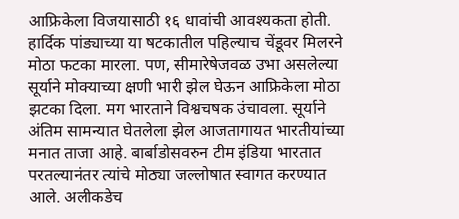आफ्रिकेला विजयासाठी १६ धावांची आवश्यकता होती. हार्दिक पांड्याच्या या षटकातील पहिल्याच चेंडूवर मिलरने मोठा फटका मारला. पण, सीमारेषेजवळ उभा असलेल्या सूर्याने मोक्याच्या क्षणी भारी झेल घेऊन आफ्रिकेला मोठा झटका दिला. मग भारताने विश्वचषक उंचावला. सूर्याने अंतिम सामन्यात घेतलेला झेल आजतागायत भारतीयांच्या मनात ताजा आहे. बार्बाडोसवरुन टीम इंडिया भारतात परतल्यानंतर त्यांचे मोठ्या जल्लोषात स्वागत करण्यात आले. अलीकडेच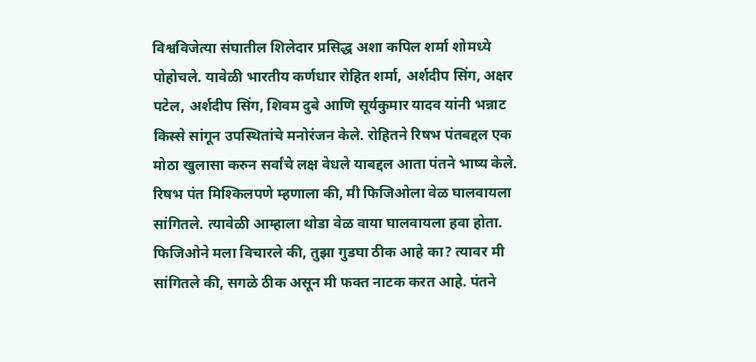विश्वविजेत्या संघातील शिलेदार प्रसिद्ध अशा कपिल शर्मा शोमध्ये पोहोचले. यावेळी भारतीय कर्णधार रोहित शर्मा, अर्शदीप सिंग, अक्षर पटेल, अर्शदीप सिंग, शिवम दुबे आणि सूर्यकुमार यादव यांनी भन्नाट किस्से सांगून उपस्थितांचे मनोरंजन केले. रोहितने रिषभ पंतबद्दल एक मोठा खुलासा करुन सर्वांचे लक्ष वेधले याबद्दल आता पंतने भाष्य केले.
रिषभ पंत मिश्किलपणे म्हणाला की, मी फिजिओला वेळ घालवायला सांगितले. त्यावेळी आम्हाला थोडा वेळ वाया घालवायला हवा होता. फिजिओने मला विचारले की, तुझा गुडघा ठीक आहे का? त्यावर मी सांगितले की, सगळे ठीक असून मी फक्त नाटक करत आहे. पंतने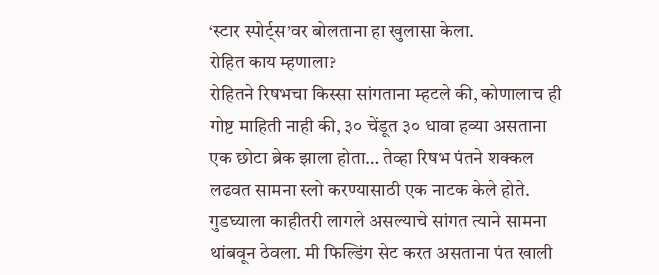‘स्टार स्पोर्ट्स’वर बोलताना हा खुलासा केला.
रोहित काय म्हणाला?
रोहितने रिषभचा किस्सा सांगताना म्हटले की, कोणालाच ही गोष्ट माहिती नाही की, ३० चेंडूत ३० धावा हव्या असताना एक छोटा ब्रेक झाला होता… तेव्हा रिषभ पंतने शक्कल लढवत सामना स्लो करण्यासाठी एक नाटक केले होते. गुडघ्याला काहीतरी लागले असल्याचे सांगत त्याने सामना थांबवून ठेवला. मी फिल्डिंग सेट करत असताना पंत खाली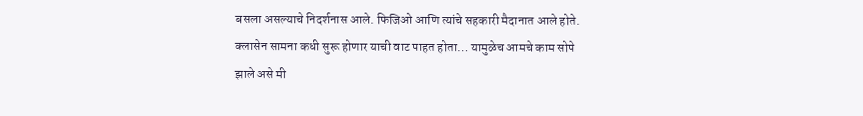बसला असल्याचे निदर्शनास आले. फिजिओ आणि त्यांचे सहकारी मैदानात आले होते. क्लासेन सामना कधी सुरू होणार याची वाट पाहत होता… यामुळेच आमचे काम सोपे झाले असे मी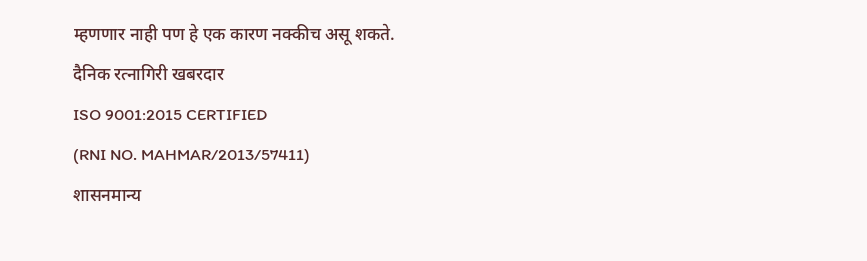म्हणणार नाही पण हे एक कारण नक्कीच असू शकते.
दैनिक रत्नागिरी खबरदार
ISO 9001:2015 CERTIFIED
(RNI NO. MAHMAR/2013/57411)
शासनमान्य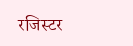रजिस्टर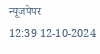न्यूजपेपर
12:39 12-10-2024